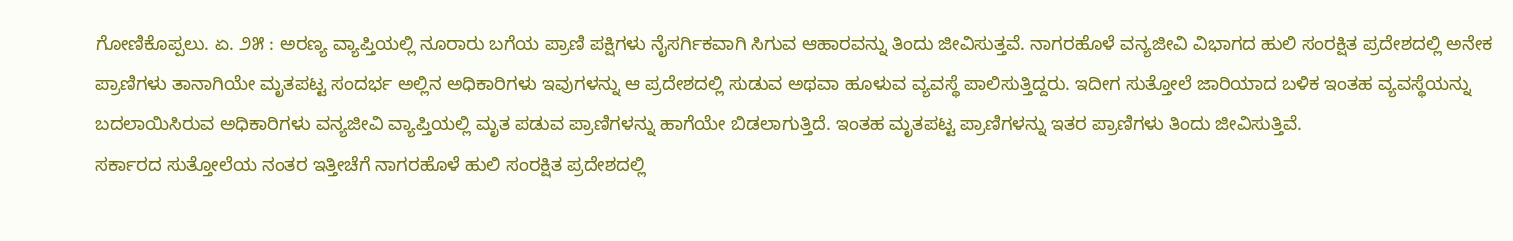ಗೋಣಿಕೊಪ್ಪಲು. ಏ. ೨೫ : ಅರಣ್ಯ ವ್ಯಾಪ್ತಿಯಲ್ಲಿ ನೂರಾರು ಬಗೆಯ ಪ್ರಾಣಿ ಪಕ್ಷಿಗಳು ನೈಸರ್ಗಿಕವಾಗಿ ಸಿಗುವ ಆಹಾರವನ್ನು ತಿಂದು ಜೀವಿಸುತ್ತವೆ. ನಾಗರಹೊಳೆ ವನ್ಯಜೀವಿ ವಿಭಾಗದ ಹುಲಿ ಸಂರಕ್ಷಿತ ಪ್ರದೇಶದಲ್ಲಿ ಅನೇಕ ಪ್ರಾಣಿಗಳು ತಾನಾಗಿಯೇ ಮೃತಪಟ್ಟ ಸಂದರ್ಭ ಅಲ್ಲಿನ ಅಧಿಕಾರಿಗಳು ಇವುಗಳನ್ನು ಆ ಪ್ರದೇಶದಲ್ಲಿ ಸುಡುವ ಅಥವಾ ಹೂಳುವ ವ್ಯವಸ್ಥೆ ಪಾಲಿಸುತ್ತಿದ್ದರು. ಇದೀಗ ಸುತ್ತೋಲೆ ಜಾರಿಯಾದ ಬಳಿಕ ಇಂತಹ ವ್ಯವಸ್ಥೆಯನ್ನು ಬದಲಾಯಿಸಿರುವ ಅಧಿಕಾರಿಗಳು ವನ್ಯಜೀವಿ ವ್ಯಾಪ್ತಿಯಲ್ಲಿ ಮೃತ ಪಡುವ ಪ್ರಾಣಿಗಳನ್ನು ಹಾಗೆಯೇ ಬಿಡಲಾಗುತ್ತಿದೆ. ಇಂತಹ ಮೃತಪಟ್ಟ ಪ್ರಾಣಿಗಳನ್ನು ಇತರ ಪ್ರಾಣಿಗಳು ತಿಂದು ಜೀವಿಸುತ್ತಿವೆ.
ಸರ್ಕಾರದ ಸುತ್ತೋಲೆಯ ನಂತರ ಇತ್ತೀಚೆಗೆ ನಾಗರಹೊಳೆ ಹುಲಿ ಸಂರಕ್ಷಿತ ಪ್ರದೇಶದಲ್ಲಿ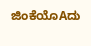ಜಿಂಕೆಯೊAದು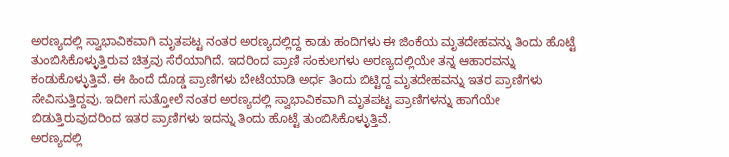ಅರಣ್ಯದಲ್ಲಿ ಸ್ವಾಭಾವಿಕವಾಗಿ ಮೃತಪಟ್ಟ ನಂತರ ಅರಣ್ಯದಲ್ಲಿದ್ದ ಕಾಡು ಹಂದಿಗಳು ಈ ಜಿಂಕೆಯ ಮೃತದೇಹವನ್ನು ತಿಂದು ಹೊಟ್ಟೆ ತುಂಬಿಸಿಕೊಳ್ಳುತ್ತಿರುವ ಚಿತ್ರವು ಸೆರೆಯಾಗಿದೆ. ಇದರಿಂದ ಪ್ರಾಣಿ ಸಂಕುಲಗಳು ಅರಣ್ಯದಲ್ಲಿಯೇ ತನ್ನ ಆಹಾರವನ್ನು ಕಂಡುಕೊಳ್ಳುತ್ತಿವೆ. ಈ ಹಿಂದೆ ದೊಡ್ಡ ಪ್ರಾಣಿಗಳು ಬೇಟೆಯಾಡಿ ಅರ್ಧ ತಿಂದು ಬಿಟ್ಟಿದ್ದ ಮೃತದೇಹವನ್ನು ಇತರ ಪ್ರಾಣಿಗಳು ಸೇವಿಸುತ್ತಿದ್ದವು. ಇದೀಗ ಸುತ್ತೋಲೆ ನಂತರ ಅರಣ್ಯದಲ್ಲಿ ಸ್ವಾಭಾವಿಕವಾಗಿ ಮೃತಪಟ್ಟ ಪ್ರಾಣಿಗಳನ್ನು ಹಾಗೆಯೇ ಬಿಡುತ್ತಿರುವುದರಿಂದ ಇತರ ಪ್ರಾಣಿಗಳು ಇದನ್ನು ತಿಂದು ಹೊಟ್ಟೆ ತುಂಬಿಸಿಕೊಳ್ಳುತ್ತಿವೆ.
ಅರಣ್ಯದಲ್ಲಿ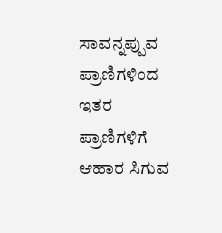ಸಾವನ್ನಪ್ಪುವ ಪ್ರಾಣಿಗಳಿಂದ ಇತರ ಪ್ರಾಣಿಗಳಿಗೆ ಆಹಾರ ಸಿಗುವ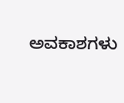ಅವಕಾಶಗಳು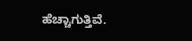ಹೆಚ್ಚಾಗುತ್ತಿವೆ.